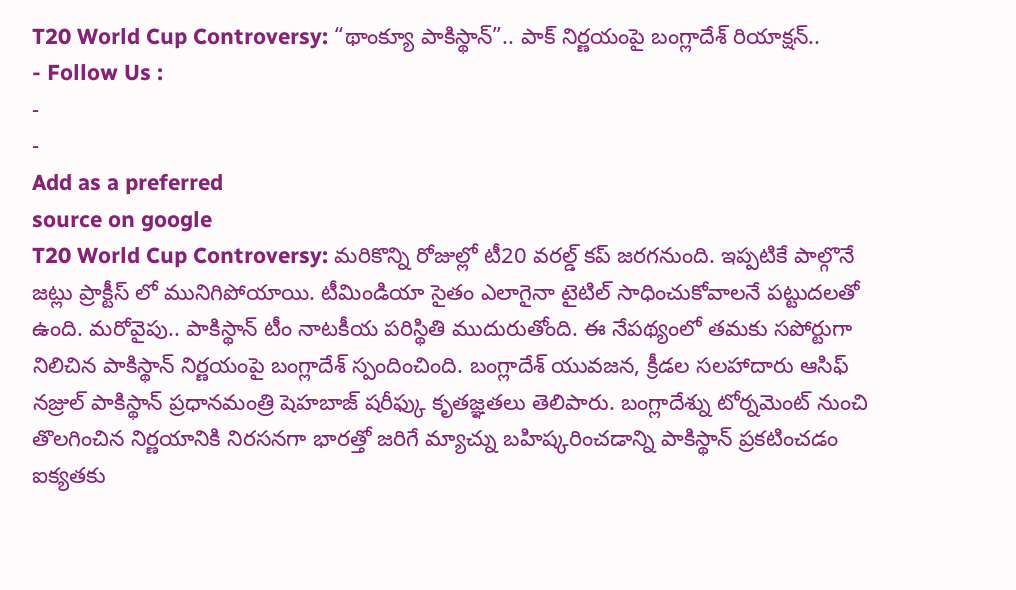T20 World Cup Controversy: “థాంక్యూ పాకిస్థాన్”.. పాక్ నిర్ణయంపై బంగ్లాదేశ్ రియాక్షన్..
- Follow Us :
-
-
Add as a preferred
source on google
T20 World Cup Controversy: మరికొన్ని రోజుల్లో టీ20 వరల్డ్ కప్ జరగనుంది. ఇప్పటికే పాల్గొనే జట్లు ప్రాక్టీస్ లో మునిగిపోయాయి. టీమిండియా సైతం ఎలాగైనా టైటిల్ సాధించుకోవాలనే పట్టుదలతో ఉంది. మరోవైపు.. పాకిస్థాన్ టీం నాటకీయ పరిస్థితి ముదురుతోంది. ఈ నేపథ్యంలో తమకు సపోర్టుగా నిలిచిన పాకిస్థాన్ నిర్ణయంపై బంగ్లాదేశ్ స్పందించింది. బంగ్లాదేశ్ యువజన, క్రీడల సలహాదారు ఆసిఫ్ నజ్రుల్ పాకిస్థాన్ ప్రధానమంత్రి షెహబాజ్ షరీఫ్కు కృతజ్ఞతలు తెలిపారు. బంగ్లాదేశ్ను టోర్నమెంట్ నుంచి తొలగించిన నిర్ణయానికి నిరసనగా భారత్తో జరిగే మ్యాచ్ను బహిష్కరించడాన్ని పాకిస్థాన్ ప్రకటించడం ఐక్యతకు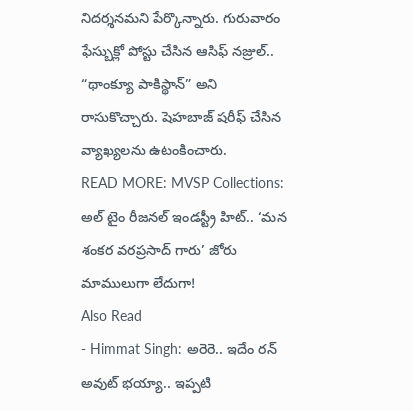నిదర్శనమని పేర్కొన్నారు. గురువారం ఫేస్బుక్లో పోస్టు చేసిన ఆసిఫ్ నజ్రుల్.. “థాంక్యూ పాకిస్థాన్” అని రాసుకొచ్చారు. షెహబాజ్ షరీఫ్ చేసిన వ్యాఖ్యలను ఉటంకించారు.
READ MORE: MVSP Collections: అల్ టైం రీజనల్ ఇండస్ట్రీ హిట్.. ‘మన శంకర వరప్రసాద్ గారు’ జోరు మాములుగా లేదుగా!
Also Read
- Himmat Singh: అరెరె.. ఇదేం రన్ అవుట్ భయ్యా.. ఇప్పటి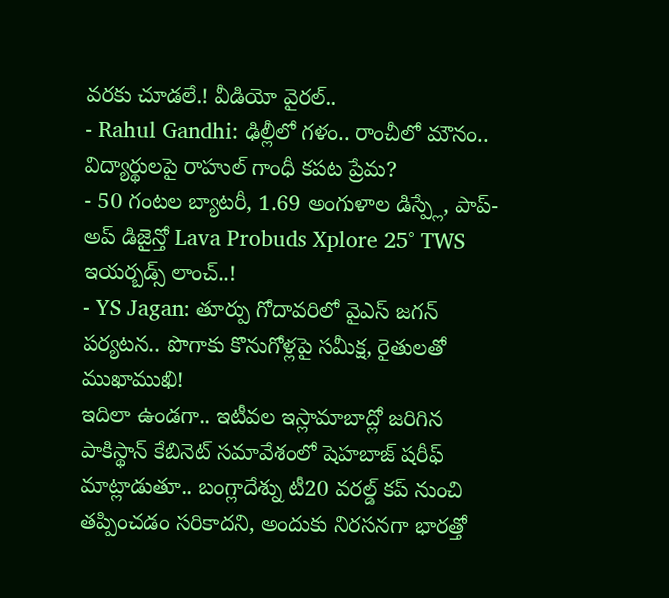వరకు చూడలే.! వీడియో వైరల్..
- Rahul Gandhi: ఢిల్లీలో గళం.. రాంచీలో మౌనం.. విద్యార్థులపై రాహుల్ గాంధీ కపట ప్రేమ?
- 50 గంటల బ్యాటరీ, 1.69 అంగుళాల డిస్ప్లే, పాప్-అప్ డిజైన్తో Lava Probuds Xplore 25° TWS ఇయర్బడ్స్ లాంచ్..!
- YS Jagan: తూర్పు గోదావరిలో వైఎస్ జగన్ పర్యటన.. పొగాకు కొనుగోళ్లపై సమీక్ష, రైతులతో ముఖాముఖి!
ఇదిలా ఉండగా.. ఇటీవల ఇస్లామాబాద్లో జరిగిన పాకిస్థాన్ కేబినెట్ సమావేశంలో షెహబాజ్ షరీఫ్ మాట్లాడుతూ.. బంగ్లాదేశ్ను టీ20 వరల్డ్ కప్ నుంచి తప్పించడం సరికాదని, అందుకు నిరసనగా భారత్తో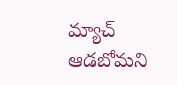మ్యాచ్ ఆడబోమని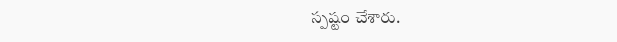స్పష్టం చేశారు.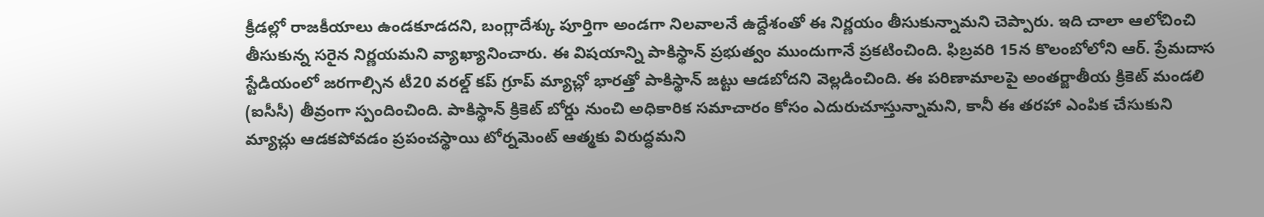క్రీడల్లో రాజకీయాలు ఉండకూడదని, బంగ్లాదేశ్కు పూర్తిగా అండగా నిలవాలనే ఉద్దేశంతో ఈ నిర్ణయం తీసుకున్నామని చెప్పారు. ఇది చాలా ఆలోచించి తీసుకున్న సరైన నిర్ణయమని వ్యాఖ్యానించారు. ఈ విషయాన్ని పాకిస్థాన్ ప్రభుత్వం ముందుగానే ప్రకటించింది. ఫిబ్రవరి 15న కొలంబోలోని ఆర్. ప్రేమదాస స్టేడియంలో జరగాల్సిన టీ20 వరల్డ్ కప్ గ్రూప్ మ్యాచ్లో భారత్తో పాకిస్థాన్ జట్టు ఆడబోదని వెల్లడించింది. ఈ పరిణామాలపై అంతర్జాతీయ క్రికెట్ మండలి (ఐసీసీ) తీవ్రంగా స్పందించింది. పాకిస్థాన్ క్రికెట్ బోర్డు నుంచి అధికారిక సమాచారం కోసం ఎదురుచూస్తున్నామని, కానీ ఈ తరహా ఎంపిక చేసుకుని మ్యాచ్లు ఆడకపోవడం ప్రపంచస్థాయి టోర్నమెంట్ ఆత్మకు విరుద్ధమని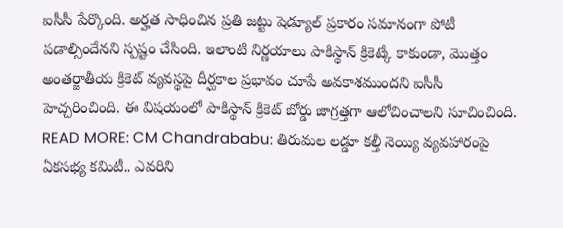ఐసీసీ పేర్కొంది. అర్హత సాధించిన ప్రతి జట్టు షెడ్యూల్ ప్రకారం సమానంగా పోటీ పడాల్సిందేనని స్పష్టం చేసింది. ఇలాంటి నిర్ణయాలు పాకిస్థాన్ క్రికెట్కే కాకుండా, మొత్తం అంతర్జాతీయ క్రికెట్ వ్యవస్థపై దీర్ఘకాల ప్రభావం చూపే అవకాశముందని ఐసీసీ హెచ్చరించింది. ఈ విషయంలో పాకిస్థాన్ క్రికెట్ బోర్డు జాగ్రత్తగా ఆలోచించాలని సూచించింది.
READ MORE: CM Chandrababu: తిరుమల లడ్డూ కల్తీ నెయ్యి వ్యవహారంపై ఏకసభ్య కమిటీ.. ఎవరిని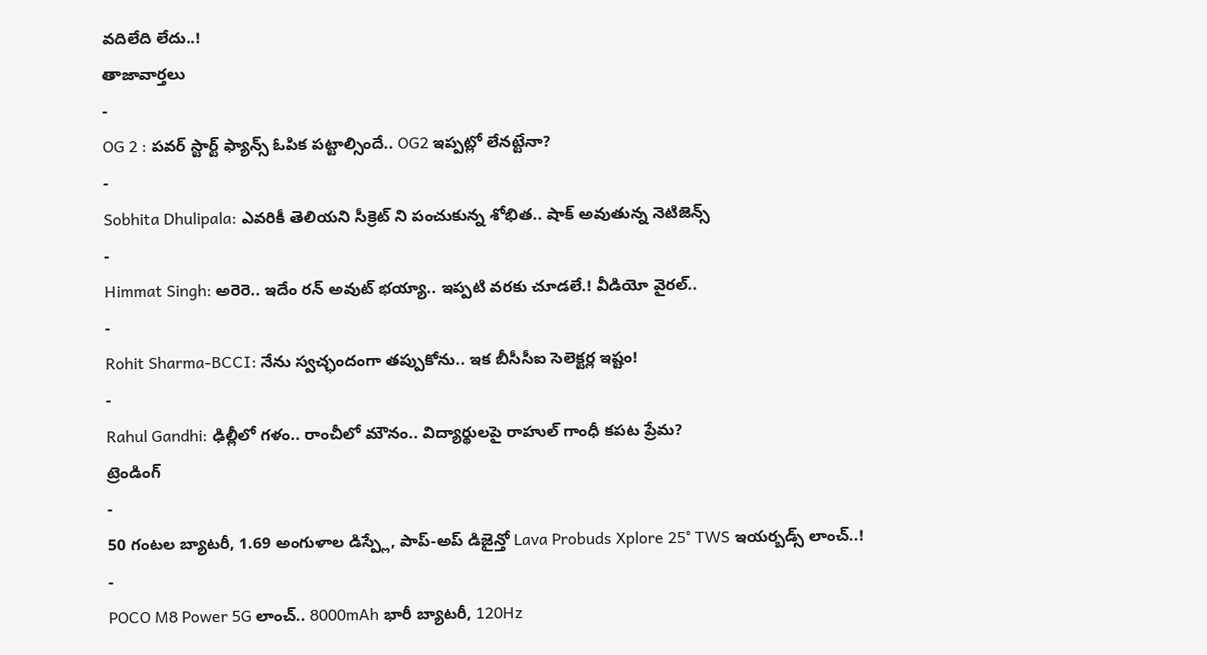వదిలేది లేదు..!
తాజావార్తలు
-
OG 2 : పవర్ స్టార్ట్ ఫ్యాన్స్ ఓపిక పట్టాల్సిందే.. OG2 ఇప్పట్లో లేనట్టేనా?
-
Sobhita Dhulipala: ఎవరికీ తెలియని సీక్రెట్ ని పంచుకున్న శోభిత.. షాక్ అవుతున్న నెటిజెన్స్
-
Himmat Singh: అరెరె.. ఇదేం రన్ అవుట్ భయ్యా.. ఇప్పటి వరకు చూడలే.! వీడియో వైరల్..
-
Rohit Sharma-BCCI: నేను స్వచ్ఛందంగా తప్పుకోను.. ఇక బీసీసీఐ సెలెక్టర్ల ఇష్టం!
-
Rahul Gandhi: ఢిల్లీలో గళం.. రాంచీలో మౌనం.. విద్యార్థులపై రాహుల్ గాంధీ కపట ప్రేమ?
ట్రెండింగ్
-
50 గంటల బ్యాటరీ, 1.69 అంగుళాల డిస్ప్లే, పాప్-అప్ డిజైన్తో Lava Probuds Xplore 25° TWS ఇయర్బడ్స్ లాంచ్..!
-
POCO M8 Power 5G లాంచ్.. 8000mAh భారీ బ్యాటరీ, 120Hz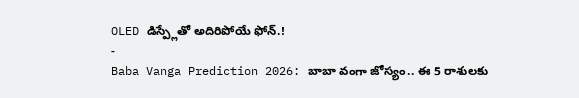OLED డిస్ప్లేతో అదిరిపోయే ఫోన్.!
-
Baba Vanga Prediction 2026: బాబా వంగా జోస్యం.. ఈ 5 రాశులకు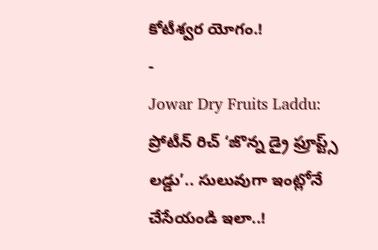కోటీశ్వర యోగం.!
-
Jowar Dry Fruits Laddu: ప్రోటీన్ రిచ్ ‘జొన్న డ్రై ఫ్రూప్ట్స్ లడ్డు’.. సులువుగా ఇంట్లోనే చేసేయండి ఇలా..!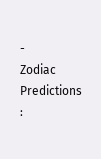-
Zodiac Predictions :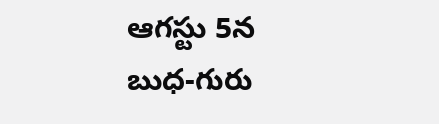ఆగస్టు 5న బుధ-గురు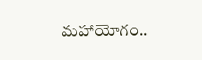మహాయోగం..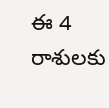ఈ 4 రాశులకు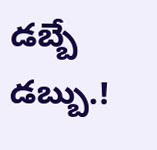డబ్బే డబ్బు.!